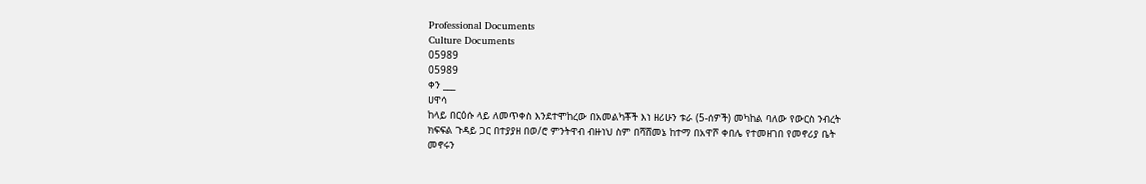Professional Documents
Culture Documents
05989
05989
ቀን ___
ሀዋሳ
ከላይ በርዕሱ ላይ ለመጥቀስ እንደተሞከረው በአመልካቾች እነ ዘሪሁን ቱራ (5-ሰዎች) መካከል ባለው የውርስ ንብረት
ክፍፍል ጉዳይ ጋር በተያያዘ በወ/ሮ ምንትዋብ ብዙነህ ስም በሻሸመኔ ከተማ በአዋሾ ቀበሌ የተመዘገበ የመኖሪያ ቤት
መኖሩን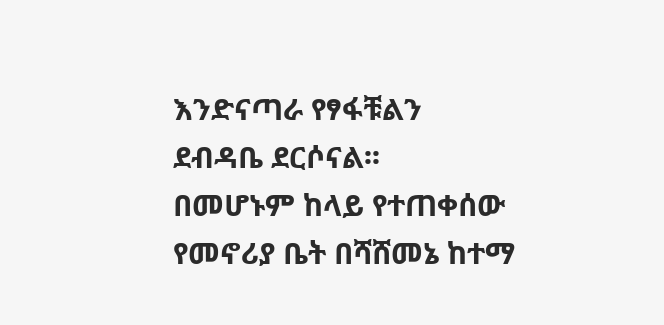እንድናጣራ የፃፋቹልን ደብዳቤ ደርሶናል፡፡
በመሆኑም ከላይ የተጠቀሰው የመኖሪያ ቤት በሻሸመኔ ከተማ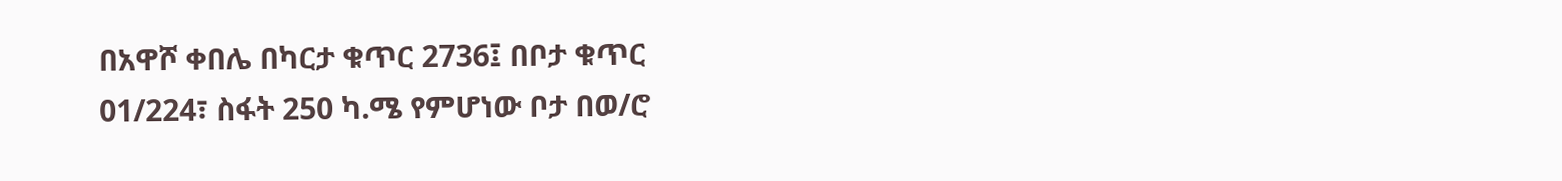በአዋሾ ቀበሌ በካርታ ቁጥር 2736፤ በቦታ ቁጥር
01/224፣ ስፋት 250 ካ.ሜ የምሆነው ቦታ በወ/ሮ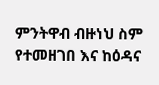ምንትዋብ ብዙነህ ስም የተመዘገበ እና ከዕዳና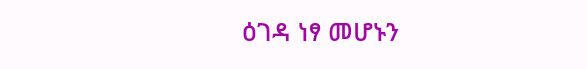ዕገዳ ነፃ መሆኑን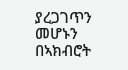ያረጋገጥን መሆኑን በኣክብሮት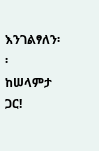እንገልፃለን፡፡
ከሠላምታ ጋር!